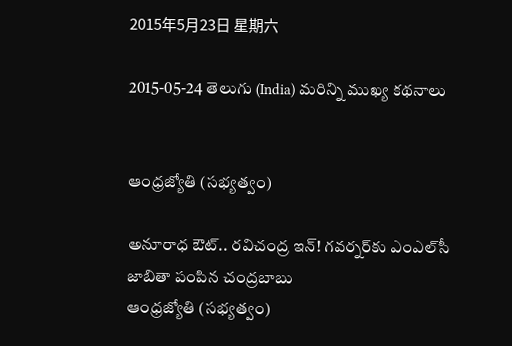2015年5月23日 星期六

2015-05-24 తెలుగు (India) మరిన్ని ముఖ్య కథనాలు


ఆంధ్రజ్యోతి (సభ్యత్వం)

అనూరాధ ఔట్‌.. రవిచంద్ర ఇన్‌! గవర్నర్‌కు ఎంఎల్‌సీ జాబితా పంపిన చంద్రబాబు
ఆంధ్రజ్యోతి (సభ్యత్వం)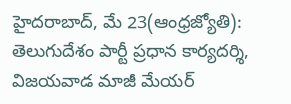హైదరాబాద్‌, మే 23(ఆంధ్రజ్యోతి): తెలుగుదేశం పార్టీ ప్రధాన కార్యదర్శి, విజయవాడ మాజీ మేయర్‌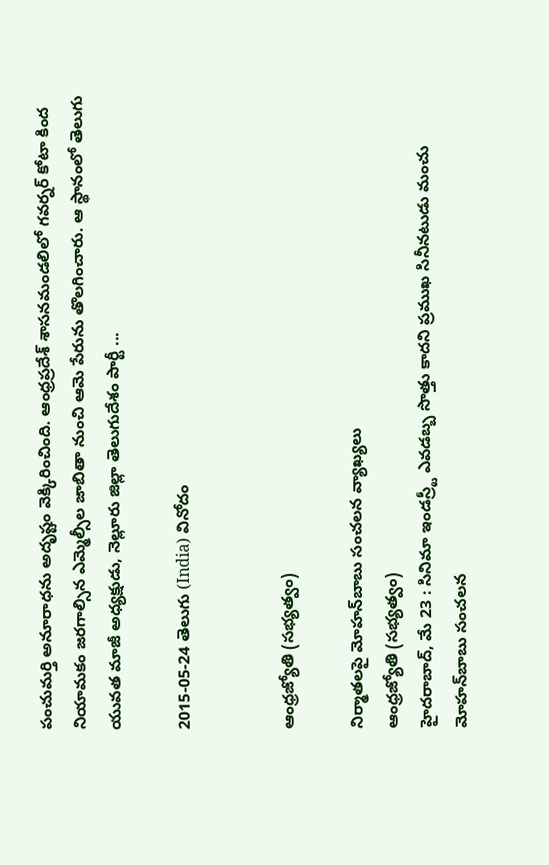పంచుమర్తి అనూరాధను అదృష్టం వెక్కిరించింది. ఆంధ్రప్రదేశ్‌ శాసనమండలిలో గవర్నర్‌ కోటా కింద నియామకం జరగాల్సిన ఎమ్మెల్సీల జాబితా నుంచి ఆమె పేరును తొలగించారు. ఆ స్థానంలో తెలుగు యువత మాజీ అధ్యక్షుడు, నెల్లూరు జిల్లా తెలుగుదేశం పార్టీ ...

2015-05-24 తెలుగు (India) వినోదం


ఆంధ్రజ్యోతి (సభ్యత్వం)

నిర్మాతలపై మోహన్‌బాబు సంచలన వ్యాఖ్యలు
ఆంధ్రజ్యోతి (సభ్యత్వం)
హైదరాబాద్‌, మే 23 : సినిమా ఇండస్ర్టీ ఎవడబ్బ సొత్తు కాదని ప్రముఖ సినీనటుడు మంచు మోహన్‌బాబు సంచలన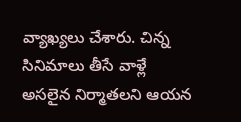వ్యాఖ్యలు చేశారు. చిన్న సినిమాలు తీసే వాళ్లే అసలైన నిర్మాతలని ఆయన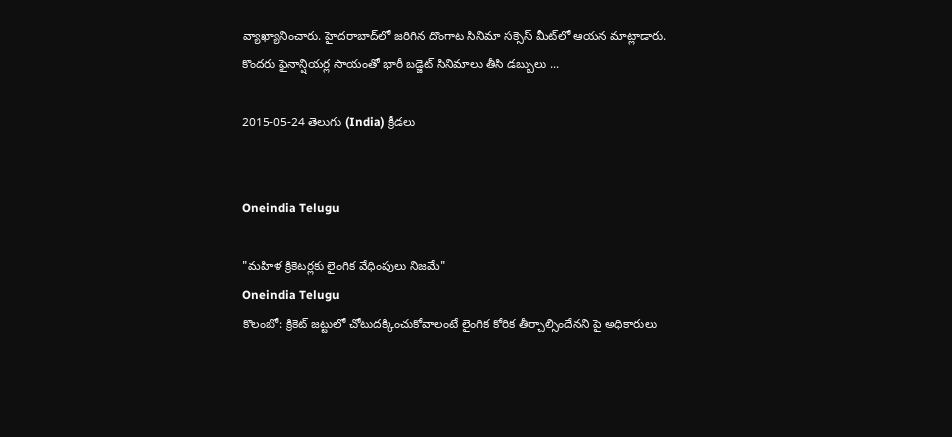వ్యాఖ్యానించారు. హైదరాబాద్‌లో జరిగిన దొంగాట సినిమా సక్సెస్‌ మీట్‌లో ఆయన మాట్లాడారు. కొందరు ఫైనాన్షియర్ల సాయంతో భారీ బడ్జెట్‌ సినిమాలు తీసి డబ్బులు ...

2015-05-24 తెలుగు (India) క్రీడలు


Oneindia Telugu

"మహిళ క్రికెటర్లకు లైంగిక వేధింపులు నిజమే"
Oneindia Telugu
కొలంబో: క్రికెట్ జట్టులో చోటుదక్కించుకోవాలంటే లైంగిక కోరిక తీర్చాల్సిందేనని పై అధికారులు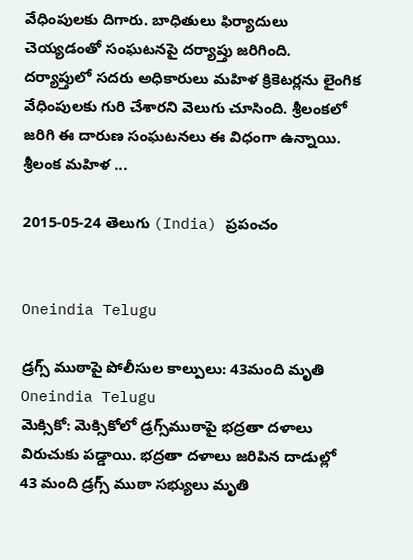వేధింపులకు దిగారు. బాధితులు ఫిర్యాదులు చెయ్యడంతో సంఘటనపై దర్యాప్తు జరిగింది. దర్యాప్తులో సదరు అధికారులు మహిళ క్రికెటర్లను లైంగిక వేధింపులకు గురి చేశారని వెలుగు చూసింది. శ్రీలంకలో జరిగి ఈ దారుణ సంఘటనలు ఈ విధంగా ఉన్నాయి. శ్రీలంక మహిళ ...

2015-05-24 తెలుగు (India) ప్రపంచం


Oneindia Telugu

డ్రగ్స్ ముఠాపై పోలీసుల కాల్పులు: 43మంది మృతి
Oneindia Telugu
మెక్సికో: మెక్సికోలో డ్రగ్స్‌ముఠాపై భద్రతా దళాలు విరుచుకు పడ్డాయి. భద్రతా దళాలు జరిపిన దాడుల్లో 43 మంది డ్రగ్స్ ముఠా సభ్యులు మృతి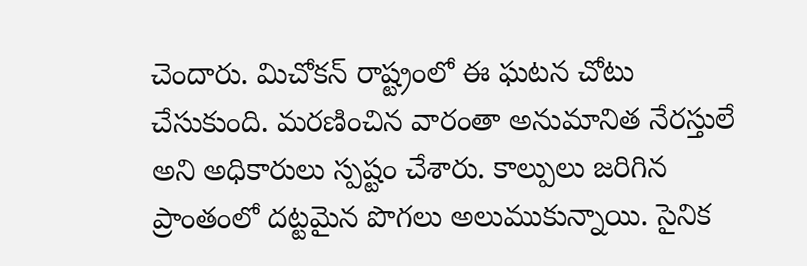చెందారు. మిచోకన్‌ రాష్ట్రంలో ఈ ఘటన చోటు చేసుకుంది. మరణించిన వారంతా అనుమానిత నేరస్తులే అని అధికారులు స్పష్టం చేశారు. కాల్పులు జరిగిన ప్రాంతంలో దట్టమైన పొగలు అలుముకున్నాయి. సైనిక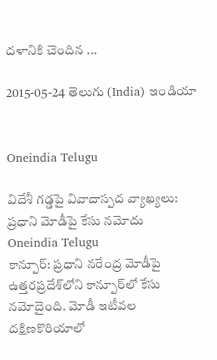దళానికి చెందిన ...

2015-05-24 తెలుగు (India) ఇండియా


Oneindia Telugu

విదేశీ గడ్డపై వివాదాస్పద వ్యాఖ్యలు: ప్రధాని మోడీపై కేసు నమోదు
Oneindia Telugu
కాన్పూర్: ప్రధాని నరేంద్ర మోడీపై ఉత్తరప్రదేశ్‌లోని కాన్పూర్‌లో కేసు నమోదైంది. మోడీ ఇటీవల దక్షిణకొరియాలో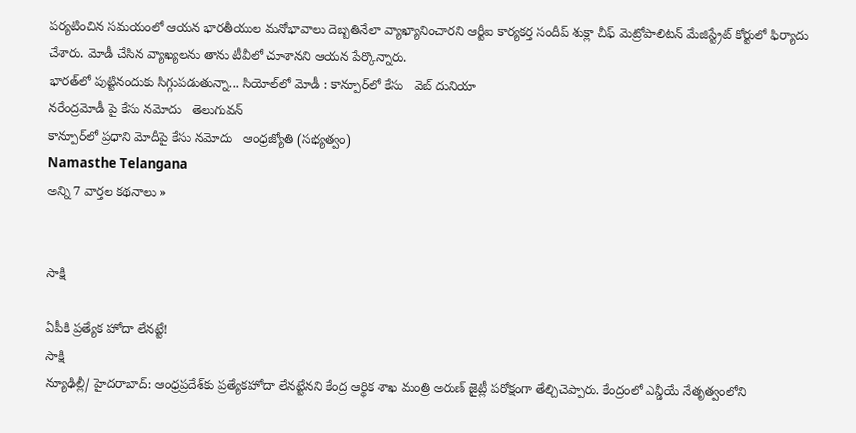పర్యటించిన సమయంలో ఆయన భారతీయుల మనోభావాలు దెబ్బతినేలా వ్యాఖ్యానించారని ఆర్టీఐ కార్యకర్త సందీప్ శుక్లా చీఫ్ మెట్రోపాలిటన్ మేజిస్ట్రేట్ కోర్టులో ఫిర్యాదు చేశారు. మోడీ చేసిన వ్యాఖ్యలను తాను టీవీలో చూశానని ఆయన పేర్కొన్నారు.
భారత్‌‌లో పుట్టినందుకు సిగ్గుపడుతున్నా... సియోల్‌లో మోడీ : కాన్పూర్‌లో కేసు   వెబ్ దునియా
నరేంద్రమోడీ పై కేసు నమోదు   తెలుగువన్
కాన్పూర్‌లో ప్రధాని మోదీపై కేసు నమోదు   ఆంధ్రజ్యోతి (సభ్యత్వం)
Namasthe Telangana
అన్ని 7 వార్తల కథనాలు »


సాక్షి

ఏపీకి ప్రత్యేక హోదా లేనట్టే!
సాక్షి
న్యూఢిల్లీ/ హైదరాబాద్: ఆంధ్రప్రదేశ్‌కు ప్రత్యేకహోదా లేనట్టేనని కేంద్ర ఆర్థిక శాఖ మంత్రి అరుణ్ జైట్లీ పరోక్షంగా తేల్చిచెప్పారు. కేంద్రంలో ఎన్డీయే నేతృత్వంలోని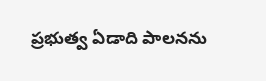ప్రభుత్వ ఏడాది పాలనను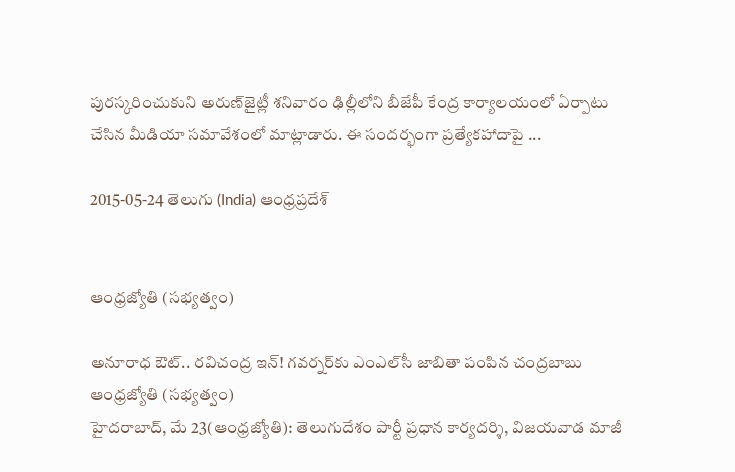పురస్కరించుకుని అరుణ్‌జైట్లీ శనివారం ఢిల్లీలోని బీజేపీ కేంద్ర కార్యాలయంలో ఏర్పాటు చేసిన మీడియా సమావేశంలో మాట్లాడారు. ఈ సందర్భంగా ప్రత్యేకహాదాపై ...

2015-05-24 తెలుగు (India) ఆంధ్రప్రదేశ్


ఆంధ్రజ్యోతి (సభ్యత్వం)

అనూరాధ ఔట్‌.. రవిచంద్ర ఇన్‌! గవర్నర్‌కు ఎంఎల్‌సీ జాబితా పంపిన చంద్రబాబు
ఆంధ్రజ్యోతి (సభ్యత్వం)
హైదరాబాద్‌, మే 23(ఆంధ్రజ్యోతి): తెలుగుదేశం పార్టీ ప్రధాన కార్యదర్శి, విజయవాడ మాజీ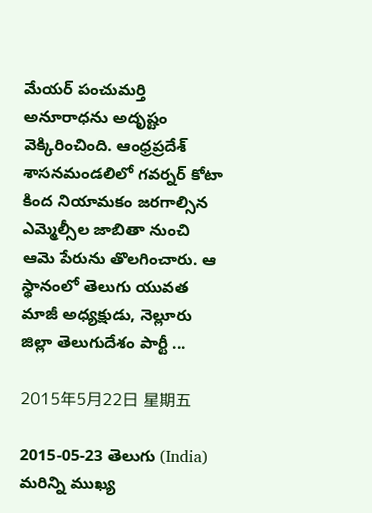మేయర్‌ పంచుమర్తి అనూరాధను అదృష్టం వెక్కిరించింది. ఆంధ్రప్రదేశ్‌ శాసనమండలిలో గవర్నర్‌ కోటా కింద నియామకం జరగాల్సిన ఎమ్మెల్సీల జాబితా నుంచి ఆమె పేరును తొలగించారు. ఆ స్థానంలో తెలుగు యువత మాజీ అధ్యక్షుడు, నెల్లూరు జిల్లా తెలుగుదేశం పార్టీ ...

2015年5月22日 星期五

2015-05-23 తెలుగు (India) మరిన్ని ముఖ్య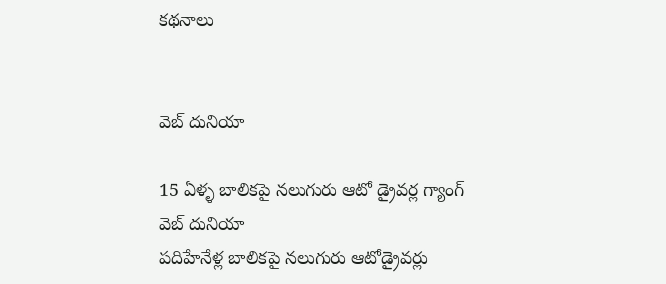కథనాలు


వెబ్ దునియా

15 ఏళ్ళ బాలికపై నలుగురు ఆటో డ్రైవర్ల గ్యాంగ్
వెబ్ దునియా
పదిహేనేళ్ల బాలికపై నలుగురు ఆటోడ్రైవర్లు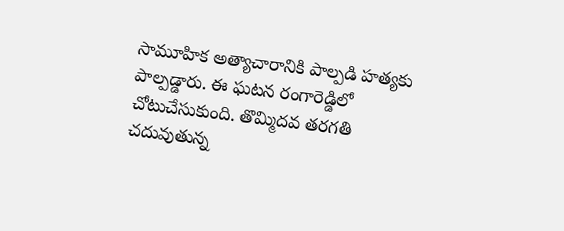సామూహిక అత్యాచారానికి పాల్పడి హత్యకు పాల్పడ్డారు. ఈ ఘటన రంగారెడ్డిలో చోటుచేసుకుంది. తొమ్మిదవ తరగతి చదువుతున్న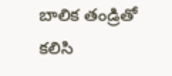బాలిక తండ్రితో కలిసి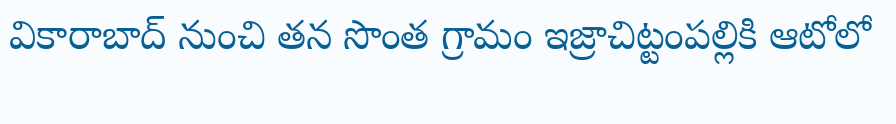వికారాబాద్ నుంచి తన సొంత గ్రామం ఇజ్రాచిట్టంపల్లికి ఆటోలో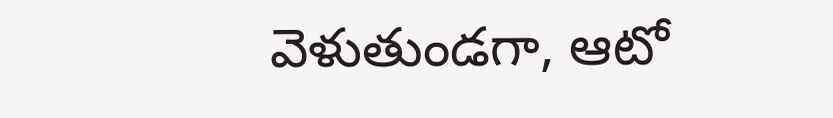వెళుతుండగా, ఆటో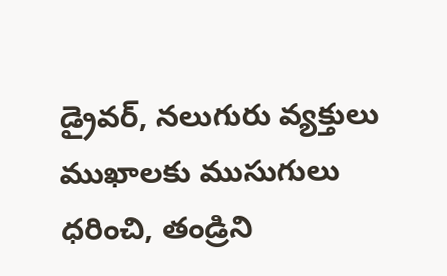డ్రైవర్, నలుగురు వ్యక్తులు ముఖాలకు ముసుగులు ధరించి, తండ్రిని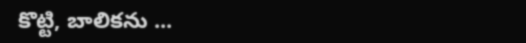కొట్టి, బాలికను ...